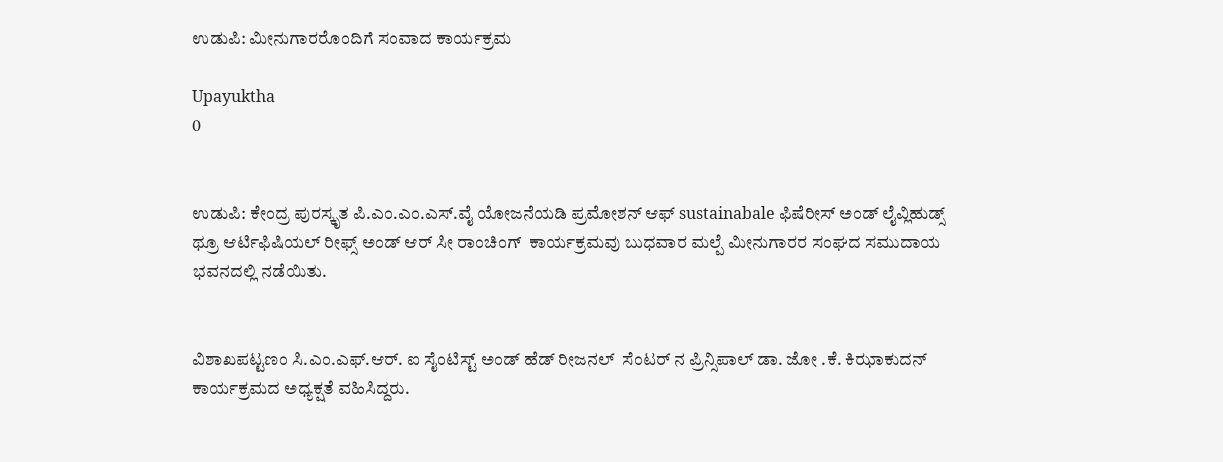ಉಡುಪಿ: ಮೀನುಗಾರರೊಂದಿಗೆ ಸಂವಾದ ಕಾರ್ಯಕ್ರಮ

Upayuktha
0


ಉಡುಪಿ: ಕೇಂದ್ರ ಪುರಸ್ಕೃತ ಪಿ.ಎಂ.ಎಂ.ಎಸ್.ವೈ ಯೋಜನೆಯಡಿ ಪ್ರಮೋಶನ್ ಆಫ್ sustainabale ಫಿಷೆರೀಸ್ ಅಂಡ್ ಲೈವ್ಲಿಹುಡ್ಸ್ ಥ್ರೂ ಆರ್ಟಿಫಿಷಿಯಲ್ ರೀಫ್ಸ್ ಅಂಡ್ ಆರ್ ಸೀ ರಾಂಚಿಂಗ್  ಕಾರ್ಯಕ್ರಮವು ಬುಧವಾರ ಮಲ್ಪೆ ಮೀನುಗಾರರ ಸಂಘದ ಸಮುದಾಯ ಭವನದಲ್ಲಿ ನಡೆಯಿತು.


ವಿಶಾಖಪಟ್ಟಣಂ ಸಿ.ಎಂ.ಎಫ್.ಆರ್. ಐ ಸೈಂಟಿಸ್ಟ್ ಅಂಡ್ ಹೆಡ್ ರೀಜನಲ್  ಸೆಂಟರ್ ನ ಪ್ರಿನ್ಸಿಪಾಲ್ ಡಾ. ಜೋ .ಕೆ. ಕಿಝಾಕುದನ್ ಕಾರ್ಯಕ್ರಮದ ಅಧ್ಯಕ್ಷತೆ ವಹಿಸಿದ್ದರು.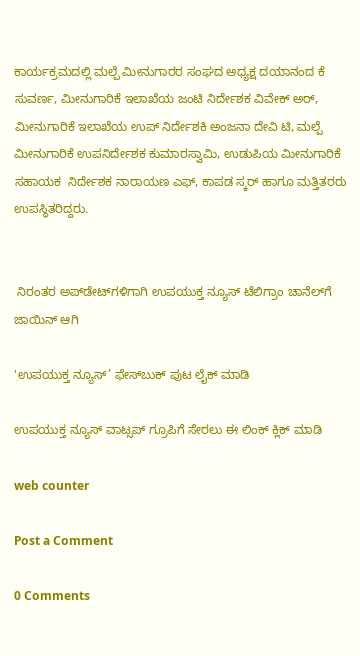ಕಾರ್ಯಕ್ರಮದಲ್ಲಿ ಮಲ್ಪೆ ಮೀನುಗಾರರ ಸಂಘದ ಅಧ್ಯಕ್ಷ ದಯಾನಂದ ಕೆ ಸುವರ್ಣ, ಮೀನುಗಾರಿಕೆ ಇಲಾಖೆಯ ಜಂಟಿ ನಿರ್ದೇಶಕ ವಿವೇಕ್ ಅರ್, ಮೀನುಗಾರಿಕೆ ಇಲಾಖೆಯ ಉಪ್ ನಿರ್ದೇಶಕಿ ಅಂಜನಾ ದೇವಿ ಟಿ, ಮಲ್ಪೆ ಮೀನುಗಾರಿಕೆ ಉಪನಿರ್ದೇಶಕ ಕುಮಾರಸ್ವಾಮಿ, ಉಡುಪಿಯ ಮೀನುಗಾರಿಕೆ ಸಹಾಯಕ  ನಿರ್ದೇಶಕ ನಾರಾಯಣ ಎಫ್, ಕಾಪಡ ಸ್ಕರ್ ಹಾಗೂ ಮತ್ತಿತರರು ಉಪಸ್ಥಿತರಿದ್ದರು.


 ನಿರಂತರ ಅಪ್‌ಡೇಟ್‌ಗಳಿಗಾಗಿ ಉಪಯುಕ್ತ ನ್ಯೂಸ್‌ ಟೆಲಿಗ್ರಾಂ ಚಾನೆಲ್‌ಗೆ ಜಾಯಿನ್‌ ಆಗಿ

'ಉಪಯುಕ್ತ ನ್ಯೂಸ್‌’ ಫೇಸ್‌ಬುಕ್ ಪುಟ ಲೈಕ್ ಮಾಡಿ

ಉಪಯುಕ್ತ ನ್ಯೂಸ್‌ ವಾಟ್ಸಪ್‌ ಗ್ರೂಪಿಗೆ ಸೇರಲು ಈ ಲಿಂಕ್ ಕ್ಲಿಕ್ ಮಾಡಿ

web counter

Post a Comment

0 Comments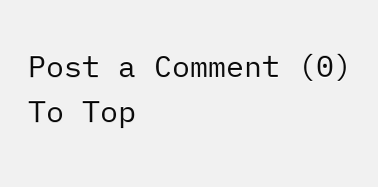Post a Comment (0)
To Top